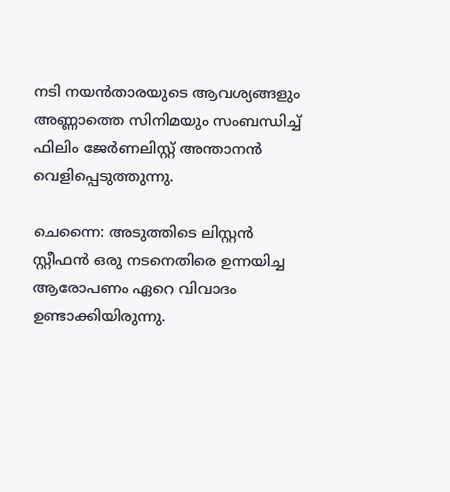നടി നയൻതാരയുടെ ആവശ്യങ്ങളും അണ്ണാത്തെ സിനിമയും സംബന്ധിച്ച് ഫിലിം ജേർണലിസ്റ്റ് അന്താനൻ വെളിപ്പെടുത്തുന്നു.

ചെന്നൈ: അടുത്തിടെ ലിസ്റ്റന്‍ സ്റ്റീഫന്‍ ഒരു നടനെതിരെ ഉന്നയിച്ച ആരോപണം ഏറെ വിവാദം ഉണ്ടാക്കിയിരുന്നു.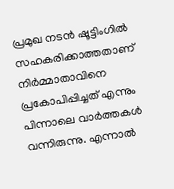പ്രമുഖ നടന്‍ ഷൂട്ടിംഗില്‍ സഹകരിക്കാത്തതാണ് നിര്‍മ്മാതാവിനെ പ്രകോപിപ്പിച്ചത് എന്നും പിന്നാലെ വാര്‍ത്തകള്‍ വന്നിരുന്നു. എന്നാല്‍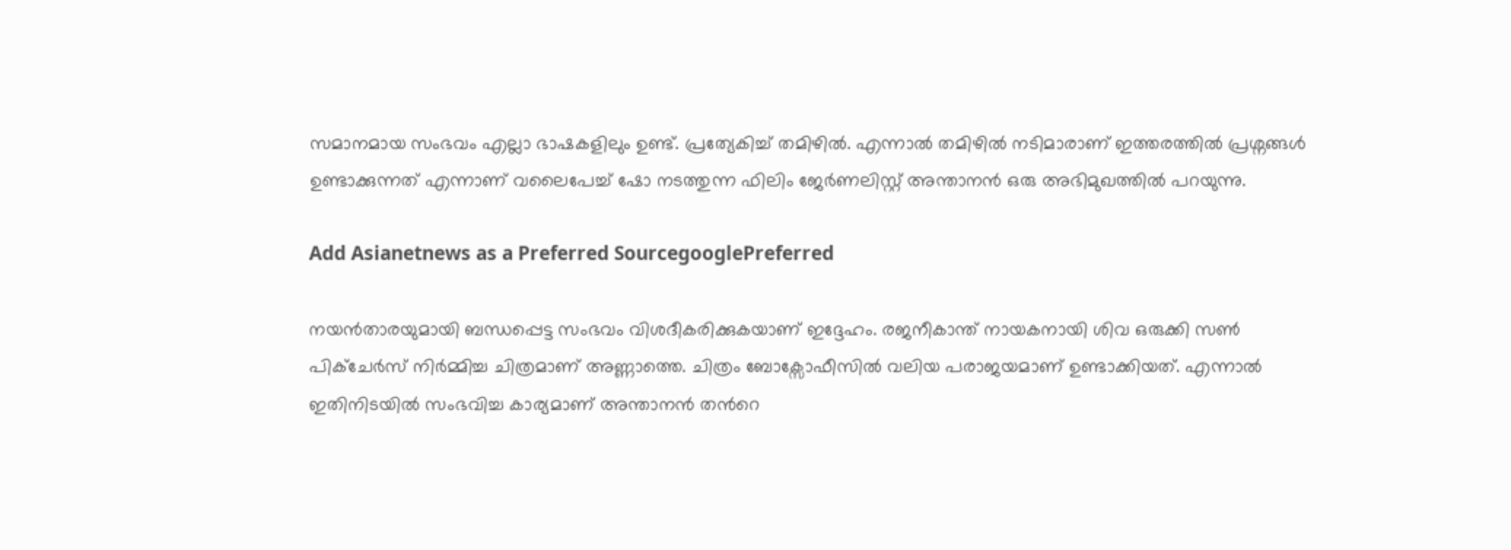സമാനമായ സംഭവം എല്ലാ ഭാഷകളിലും ഉണ്ട്. പ്രത്യേകിച്ച് തമിഴില്‍. എന്നാല്‍ തമിഴില്‍ നടിമാരാണ് ഇത്തരത്തില്‍ പ്രശ്നങ്ങള്‍ ഉണ്ടാക്കുന്നത് എന്നാണ് വലൈപേച്ച് ഷോ നടത്തുന്ന ഫിലിം ജേര്‍ണലിസ്റ്റ് അന്താനൻ ഒരു അഭിമുഖത്തില്‍ പറയുന്നു.

Add Asianetnews as a Preferred SourcegooglePreferred

നയന്‍താരയുമായി ബന്ധപ്പെട്ട സംഭവം വിശദീകരിക്കുകയാണ് ഇദ്ദേഹം. രജനീകാന്ത് നായകനായി ശിവ ഒരുക്കി സണ്‍ പിക്ചേര്‍സ് നിര്‍മ്മിച്ച ചിത്രമാണ് അണ്ണാത്തെ. ചിത്രം ബോക്സോഫീസില്‍ വലിയ പരാജയമാണ് ഉണ്ടാക്കിയത്. എന്നാല്‍ ഇതിനിടയില്‍ സംഭവിച്ച കാര്യമാണ് അന്താനൻ തന്‍റെ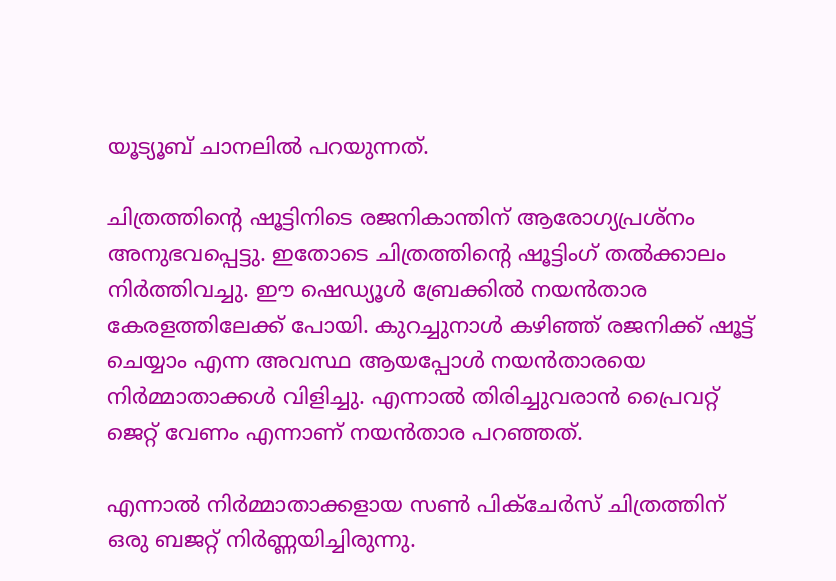യൂട്യൂബ് ചാനലില്‍ പറയുന്നത്.

ചിത്രത്തിന്‍റെ ഷൂട്ടിനിടെ രജനികാന്തിന് ആരോഗ്യപ്രശ്നം അനുഭവപ്പെട്ടു. ഇതോടെ ചിത്രത്തിന്‍റെ ഷൂട്ടിംഗ് തല്‍ക്കാലം നിര്‍ത്തിവച്ചു. ഈ ഷെഡ്യൂള്‍ ബ്രേക്കില്‍ നയന്‍താര കേരളത്തിലേക്ക് പോയി. കുറച്ചുനാള്‍ കഴിഞ്ഞ് രജനിക്ക് ഷൂട്ട് ചെയ്യാം എന്ന അവസ്ഥ ആയപ്പോള്‍ നയന്‍താരയെ നിര്‍മ്മാതാക്കള്‍ വിളിച്ചു. എന്നാല്‍ തിരിച്ചുവരാന്‍ പ്രൈവറ്റ് ജെറ്റ് വേണം എന്നാണ് നയന്‍താര പറഞ്ഞത്.

എന്നാല്‍ നിര്‍മ്മാതാക്കളായ സണ്‍ പിക്ചേര്‍സ് ചിത്രത്തിന് ഒരു ബജറ്റ് നിര്‍ണ്ണയിച്ചിരുന്നു.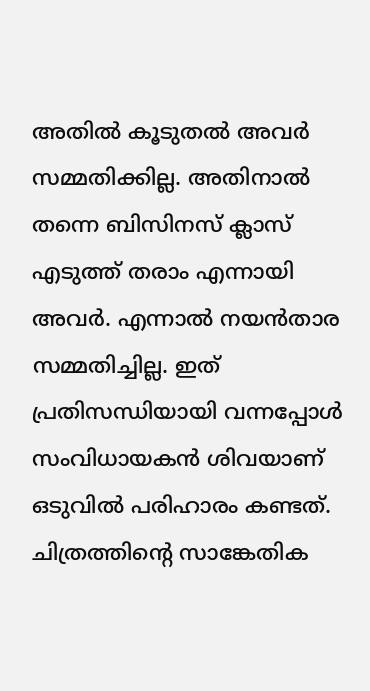അതില്‍ കൂടുതല്‍ അവര്‍ സമ്മതിക്കില്ല. അതിനാല്‍ തന്നെ ബിസിനസ് ക്ലാസ് എടുത്ത് തരാം എന്നായി അവര്‍. എന്നാല്‍ നയന്‍താര സമ്മതിച്ചില്ല. ഇത് പ്രതിസന്ധിയായി വന്നപ്പോള്‍ സംവിധായകന്‍ ശിവയാണ് ഒടുവില്‍ പരിഹാരം കണ്ടത്. ചിത്രത്തിന്‍റെ സാങ്കേതിക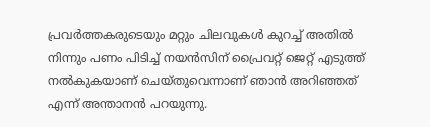പ്രവര്‍ത്തകരുടെയും മറ്റും ചിലവുകള്‍ കുറച്ച് അതില്‍ നിന്നും പണം പിടിച്ച് നയന്‍സിന് പ്രൈവറ്റ് ജെറ്റ് എടുത്ത് നല്‍കുകയാണ് ചെയ്തുവെന്നാണ് ഞാന്‍ അറിഞ്ഞത് എന്ന് അന്താനൻ പറയുന്നു.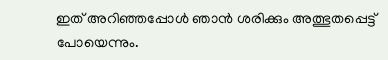ഇത് അറിഞ്ഞപ്പോള്‍ ഞാന്‍ ശരിക്കും അത്ഭുതപ്പെട്ട് പോയെന്നും.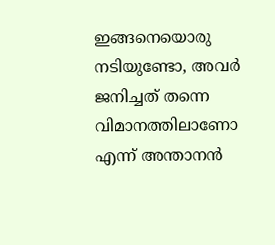ഇങ്ങനെയൊരു നടിയുണ്ടോ, അവര്‍ ജനിച്ചത് തന്നെ വിമാനത്തിലാണോ എന്ന് അന്താനൻ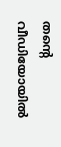തന്‍റെ വീഡിയോയില്‍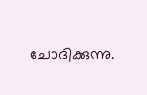ചോദിക്കുന്നു.